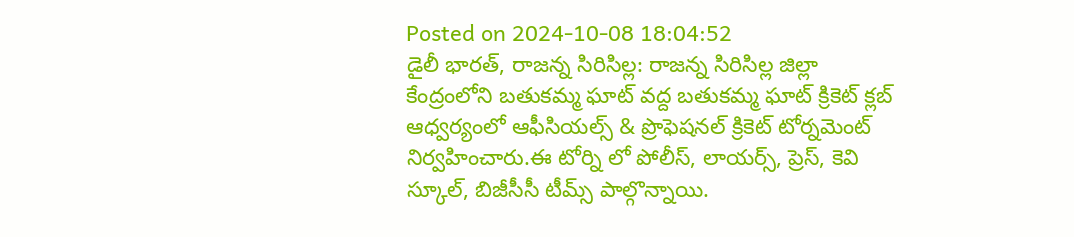Posted on 2024-10-08 18:04:52
డైలీ భారత్, రాజన్న సిరిసిల్ల: రాజన్న సిరిసిల్ల జిల్లా కేంద్రంలోని బతుకమ్మ ఘాట్ వద్ద బతుకమ్మ ఘాట్ క్రికెట్ క్లబ్ ఆధ్వర్యంలో ఆఫీసియల్స్ & ప్రొఫెషనల్ క్రికెట్ టోర్నమెంట్ నిర్వహించారు.ఈ టోర్ని లో పోలీస్, లాయర్స్, ప్రెస్, కెవి స్కూల్, బిజీసీసీ టీమ్స్ పాల్గొన్నాయి.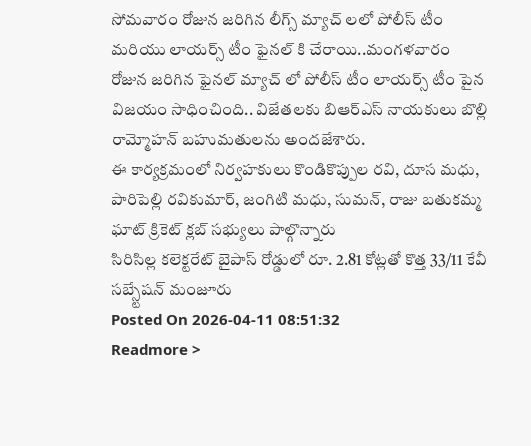సోమవారం రోజున జరిగిన లీగ్స్ మ్యాచ్ లలో పోలీస్ టీం మరియు లాయర్స్ టీం ఫైనల్ కి చేరాయి..మంగళవారం రోజున జరిగిన ఫైనల్ మ్యాచ్ లో పోలీస్ టీం లాయర్స్ టీం పైన విజయం సాధించింది.. విజేతలకు బిఆర్ఎస్ నాయకులు బొల్లి రామ్మోహన్ బహుమతులను అందజేశారు.
ఈ కార్యక్రమంలో నిర్వహకులు కొండికొప్పుల రవి, దూస మధు, పారిపెల్లి రవికుమార్, జంగిటి మధు, సుమన్, రాజు బతుకమ్మ ఘాట్ క్రికెట్ క్లబ్ సభ్యులు పాల్గొన్నారు
సిరిసిల్ల కలెక్టరేట్ బైపాస్ రోడ్డులో రూ. 2.81 కోట్లతో కొత్త 33/11 కేవీ సబ్స్టేషన్ మంజూరు
Posted On 2026-04-11 08:51:32
Readmore >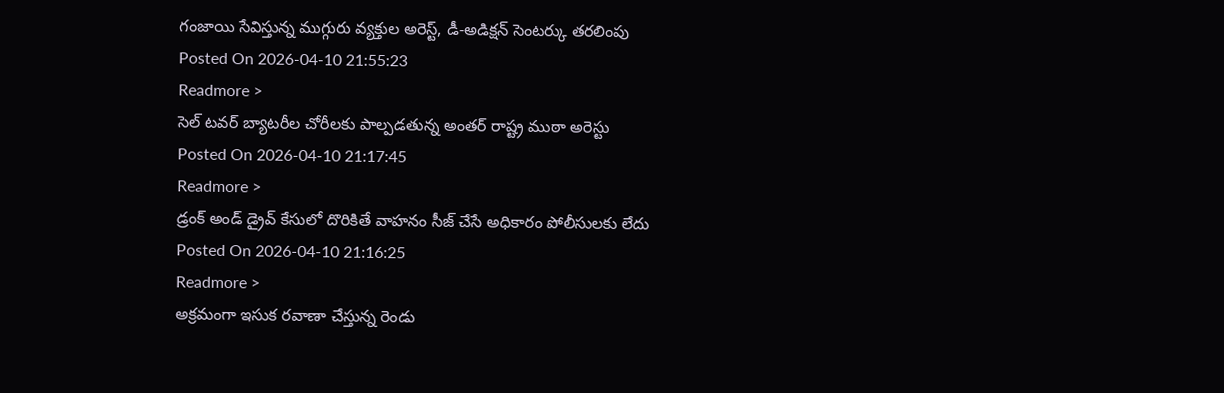గంజాయి సేవిస్తున్న ముగ్గురు వ్యక్తుల అరెస్ట్, డీ-అడిక్షన్ సెంటర్కు తరలింపు
Posted On 2026-04-10 21:55:23
Readmore >
సెల్ టవర్ బ్యాటరీల చోరీలకు పాల్పడతున్న అంతర్ రాష్ట్ర ముఠా అరెస్టు
Posted On 2026-04-10 21:17:45
Readmore >
డ్రంక్ అండ్ డ్రైవ్ కేసులో దొరికితే వాహనం సీజ్ చేసే అధికారం పోలీసులకు లేదు
Posted On 2026-04-10 21:16:25
Readmore >
అక్రమంగా ఇసుక రవాణా చేస్తున్న రెండు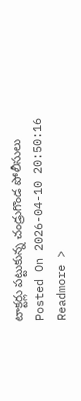టాక్టర్లు పట్టుకున్న చండ్రుగొండ పోలీసులు
Posted On 2026-04-10 20:50:16
Readmore >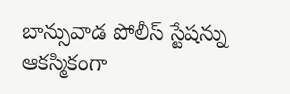బాన్సువాడ పోలీస్ స్టేషన్ను ఆకస్మికంగా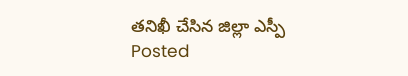తనిఖీ చేసిన జిల్లా ఎస్పీ
Posted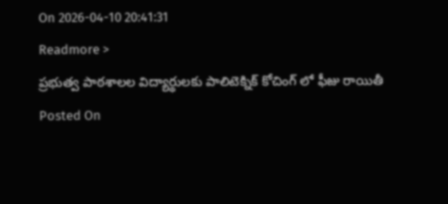On 2026-04-10 20:41:31
Readmore >
ప్రభుత్వ పాఠశాలల విద్యార్థులకు పాలిటెక్నిక్ కోచింగ్ లో ఫీజు రాయితీ
Posted On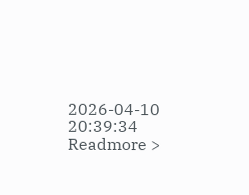2026-04-10 20:39:34
Readmore >